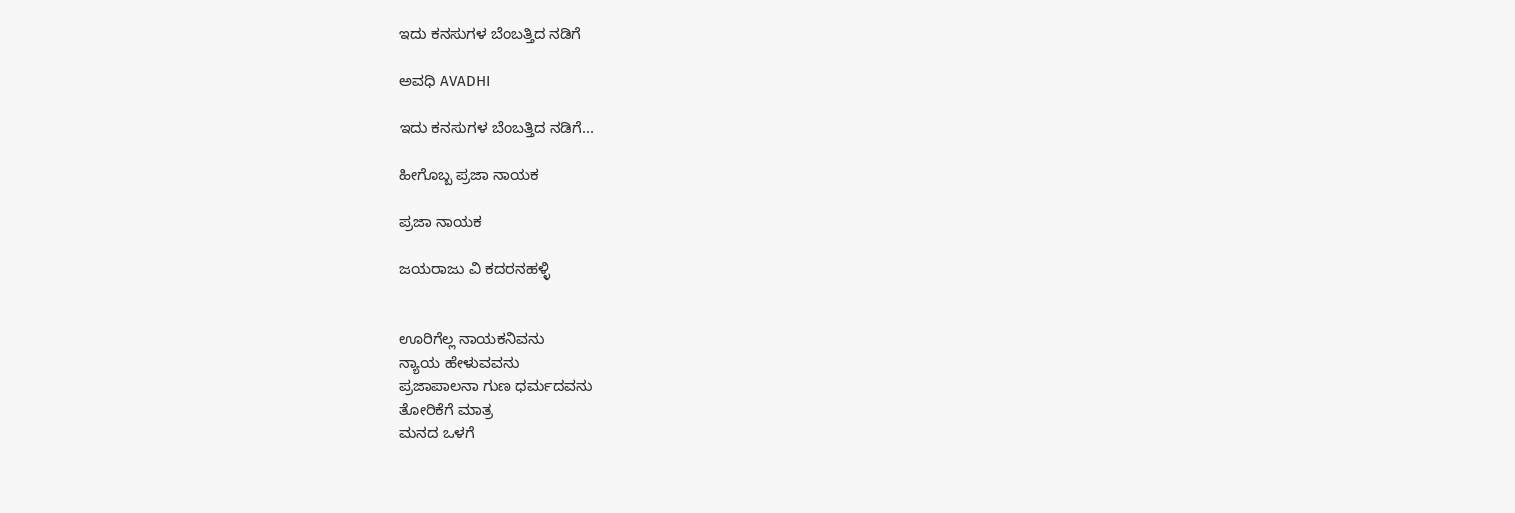ಇದು ಕನಸುಗಳ ಬೆಂಬತ್ತಿದ ನಡಿಗೆ‍

ಅವಧಿ AVADHI

ಇದು ಕನಸುಗಳ ಬೆಂಬತ್ತಿದ ನಡಿಗೆ...

ಹೀಗೊಬ್ಬ ಪ್ರಜಾ ನಾಯಕ

ಪ್ರಜಾ ನಾಯಕ

ಜಯರಾಜು ವಿ ಕದರನಹಳ್ಳಿ


ಊರಿಗೆಲ್ಲ ನಾಯಕನಿವನು
ನ್ಯಾಯ ಹೇಳುವವನು
ಪ್ರಜಾಪಾಲನಾ ಗುಣ ಧರ್ಮದವನು
ತೋರಿಕೆಗೆ ಮಾತ್ರ
ಮನದ ಒಳಗೆ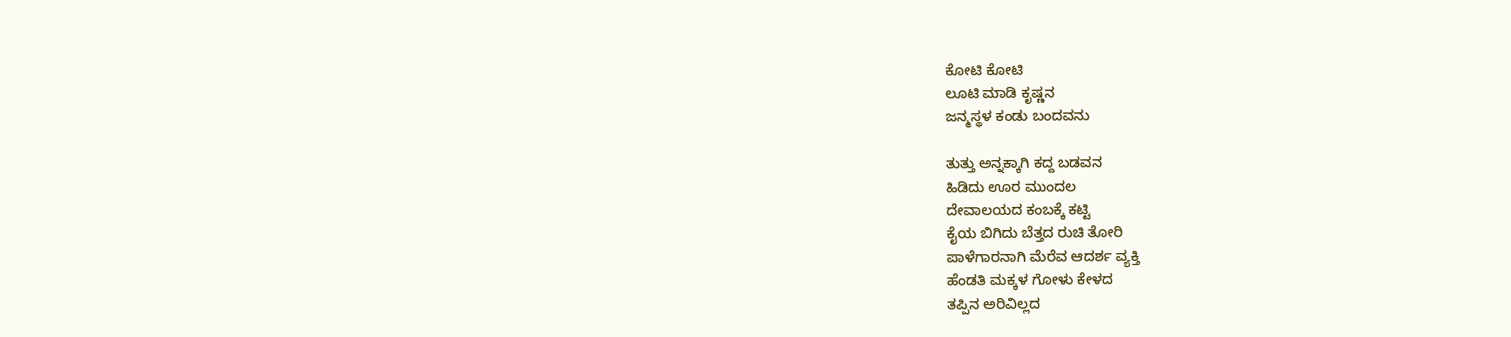ಕೋಟಿ ಕೋಟಿ
ಲೂಟಿ ಮಾಡಿ ಕೃಷ್ಣನ
ಜನ್ಮಸ್ಥಳ ಕಂಡು ಬಂದವನು

ತುತ್ತು ಅನ್ನಕ್ಕಾಗಿ ಕದ್ದ ಬಡವನ
ಹಿಡಿದು ಊರ ಮುಂದಲ
ದೇವಾಲಯದ ಕಂಬಕ್ಕೆ ಕಟ್ಟಿ
ಕೈಯ ಬಿಗಿದು ಬೆತ್ತದ ರುಚಿ ತೋರಿ
ಪಾಳೆಗಾರನಾಗಿ ಮೆರೆವ ಆದರ್ಶ ವ್ಯಕ್ತಿ
ಹೆಂಡತಿ ಮಕ್ಕಳ ಗೋಳು ಕೇಳದ
ತಪ್ಪಿನ ಅರಿವಿಲ್ಲದ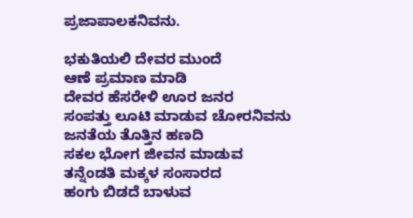ಪ್ರಜಾಪಾಲಕನಿವನು.

ಭಕುತಿಯಲಿ ದೇವರ ಮುಂದೆ
ಆಣೆ ಪ್ರಮಾಣ ಮಾಡಿ
ದೇವರ ಹೆಸರೇಳಿ ಊರ ಜನರ
ಸಂಪತ್ತು ಲೂಟಿ ಮಾಡುವ ಚೋರನಿವನು
ಜನತೆಯ ತೊತ್ತಿನ ಹಣದಿ
ಸಕಲ ಭೋಗ ಜೀವನ ಮಾಡುವ
ತನ್ನೆಂಡತಿ ಮಕ್ಕಳ ಸಂಸಾರದ
ಹಂಗು ಬಿಡದೆ ಬಾಳುವ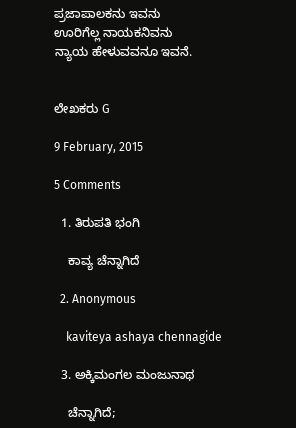ಪ್ರಜಾಪಾಲಕನು ಇವನು
ಊರಿಗೆಲ್ಲ ನಾಯಕನಿವನು
ನ್ಯಾಯ ಹೇಳುವವನೂ ಇವನೆ.


ಲೇಖಕರು G

9 February, 2015

5 Comments

  1. ತಿರುಪತಿ ಭಂಗಿ

    ಕಾವ್ಯ ಚೆನ್ನಾಗಿದೆ

  2. Anonymous

    kaviteya ashaya chennagide

  3. ಅಕ್ಕಿಮಂಗಲ ಮಂಜುನಾಥ

    ಚೆನ್ನಾಗಿದೆ;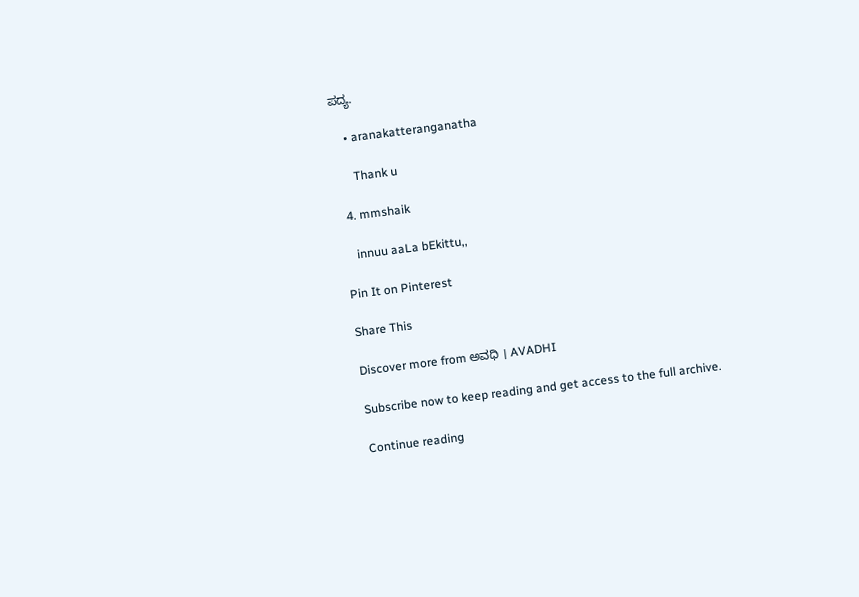ಪದ್ಯ.

    • aranakatteranganatha

      Thank u

  4. mmshaik

    innuu aaLa bEkittu,,

Pin It on Pinterest

Share This

Discover more from ಅವಧಿ । AVADHI

Subscribe now to keep reading and get access to the full archive.

Continue reading